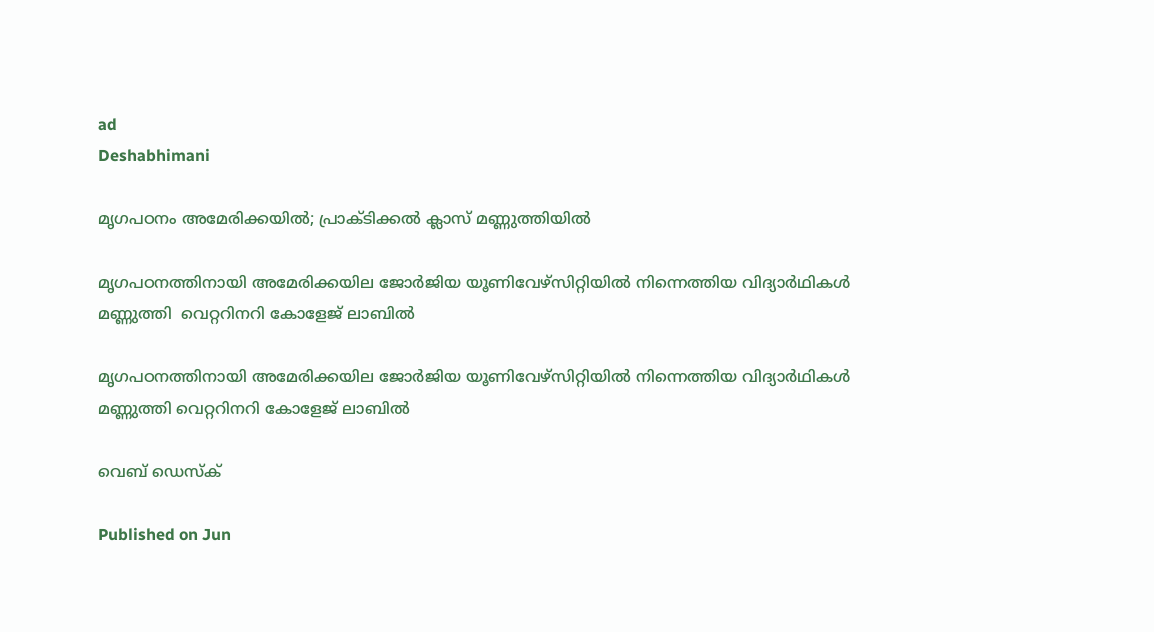ad
Deshabhimani

മൃഗപഠനം അമേരിക്കയിൽ; പ്രാക്ടിക്കൽ ക്ലാസ്‌ മണ്ണുത്തിയിൽ

മൃഗപഠനത്തിനായി അമേരിക്കയില ജോർജിയ യൂണിവേഴ്‌സിറ്റിയിൽ നിന്നെത്തിയ വിദ്യാർഥികൾ മണ്ണുത്തി  വെറ്ററിനറി കോളേജ്‌ ലാബിൽ

മൃഗപഠനത്തിനായി അമേരിക്കയില ജോർജിയ യൂണിവേഴ്‌സിറ്റിയിൽ നിന്നെത്തിയ വിദ്യാർഥികൾ മണ്ണുത്തി വെറ്ററിനറി കോളേജ്‌ ലാബിൽ

വെബ് ഡെസ്ക്

Published on Jun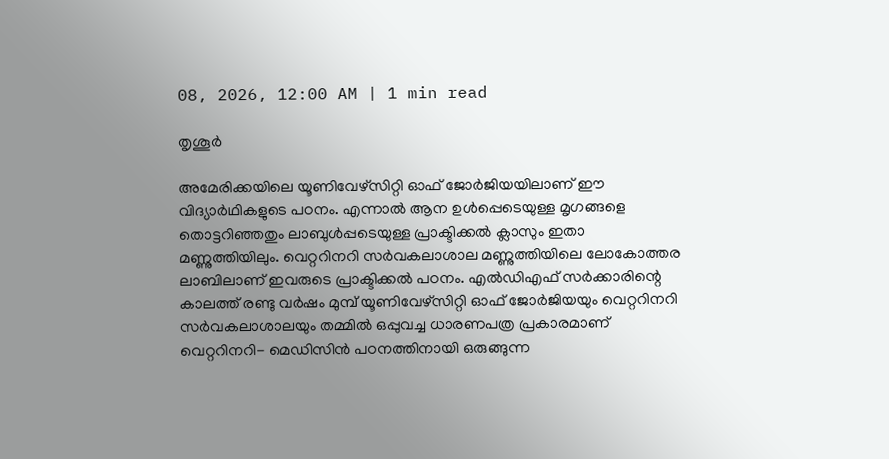08, 2026, 12:00 AM | 1 min read

തൃശൂർ

അമേരിക്കയിലെ യൂണിവേഴ്സിറ്റി ഓഫ് ജോർജിയയിലാണ്‌ ഇ‍ൗ വിദ്യാർഥികളുടെ പഠനം. എന്നാൽ ആന ഉൾപ്പെടെയുള്ള മൃഗങ്ങളെ തൊട്ടറിഞ്ഞതും ലാബുൾപ്പടെയുള്ള പ്രാക്ടിക്കൽ ക്ലാസും ഇതാ മണ്ണുത്തിയിലും. വെറ്ററിനറി സർവകലാശാല മണ്ണുത്തിയിലെ ലോകോത്തര ലാബിലാണ്‌ ഇവരുടെ പ്രാക്ടിക്കൽ പഠനം. എൽഡിഎഫ്‌ സർക്കാരിന്റെ കാലത്ത്‌ രണ്ടു വർഷം മുമ്പ്‌ യൂണിവേഴ്‌സിറ്റി ഓഫ് ജോർജിയയും വെറ്ററിനറി സർവകലാശാലയും തമ്മിൽ ഒപ്പുവച്ച ധാരണപത്ര പ്രകാരമാണ് വെറ്ററിനറി- മെഡിസിൻ പഠനത്തിനായി ഒരുങ്ങുന്ന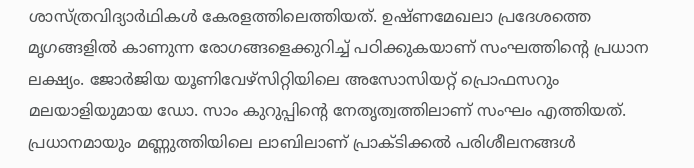ശാസ്ത്രവിദ്യാർഥികൾ കേരളത്തിലെത്തിയത്‌. ഉഷ്ണമേഖലാ പ്രദേശത്തെ മൃഗങ്ങളിൽ കാണുന്ന രോഗങ്ങളെക്കുറിച്ച് പഠിക്കുകയാണ് സംഘത്തിന്റെ പ്രധാന ലക്ഷ്യം. ജോർജിയ യൂണിവേഴ്‌സിറ്റിയിലെ അസോസിയറ്റ്‌ പ്രൊഫസറും മലയാളിയുമായ ഡോ. സാം കുറുപ്പിന്റെ നേതൃത്വത്തിലാണ്‌ സംഘം എത്തിയത്‌. പ്രധാനമായും മണ്ണുത്തിയിലെ ലാബിലാണ്‌ പ്രാക്ടിക്കൽ പരിശീലനങ്ങൾ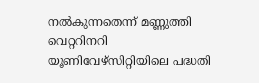നൽകുന്നതെന്ന്‌ മണ്ണുത്തി വെറ്ററിനറി യൂണിവേഴ്‌സിറ്റിയിലെ പദ്ധതി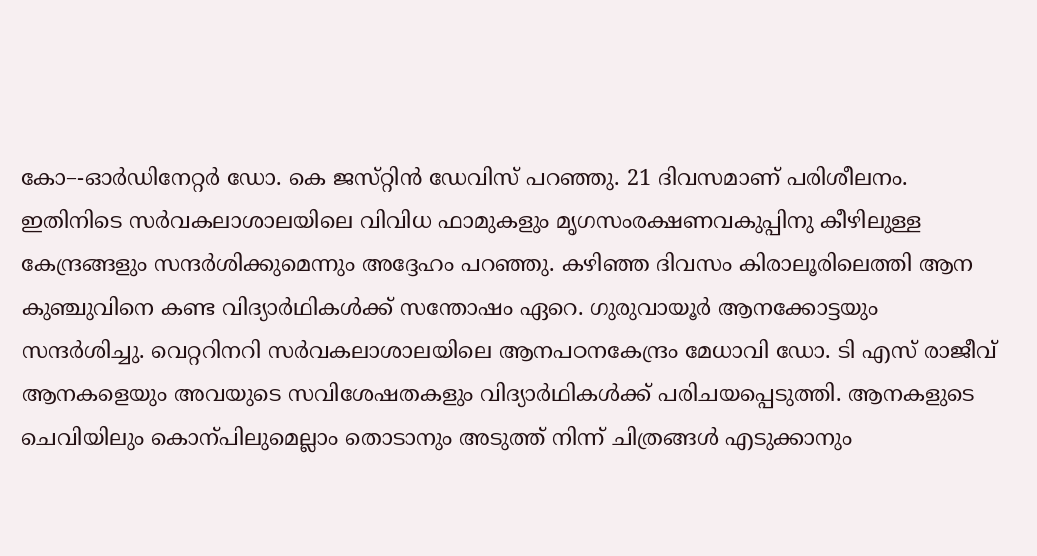കോ–-ഓർഡിനേറ്റർ ഡോ. കെ ജസ്‌റ്റിൻ ഡേവിസ്‌ പറഞ്ഞു. 21 ദിവസമാണ്‌ പരിശീലനം. ഇതിനിടെ സർവകലാശാലയിലെ വിവിധ ഫാമുകളും മൃഗസംരക്ഷണവകുപ്പിനു കീഴിലുള്ള കേന്ദ്രങ്ങളും സന്ദർശിക്കുമെന്നും അദ്ദേഹം പറഞ്ഞു. കഴിഞ്ഞ ദിവസം കിരാലൂരിലെത്തി ആന കുഞ്ചുവിനെ കണ്ട വിദ്യാർഥികൾക്ക് സന്തോഷം ഏറെ. ഗുരുവായൂർ ആനക്കോട്ടയും സന്ദർശിച്ചു. വെറ്ററിനറി സർവകലാശാലയിലെ ആനപഠനകേന്ദ്രം മേധാവി ഡോ. ടി എസ് രാജീവ് ആനകളെയും അവയുടെ സവിശേഷതകളും വിദ്യാർഥികൾക്ക് പരിചയപ്പെടുത്തി. ആനകളുടെ ചെവിയിലും കൊന്പിലുമെല്ലാം തൊടാനും അടുത്ത്‌ നിന്ന്‌ ചിത്രങ്ങൾ എടുക്കാനും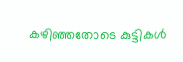കഴിഞ്ഞതോടെ കുട്ടികൾ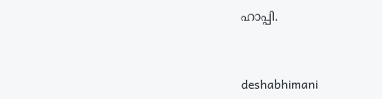ഹാപ്പി.



deshabhimani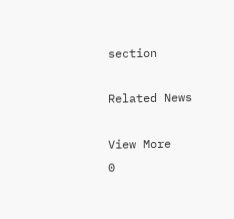section

Related News

View More
0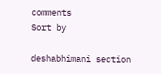comments
Sort by

deshabhimani section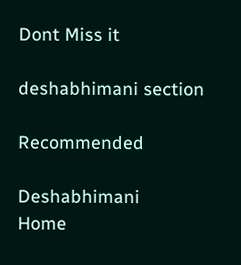Dont Miss it

deshabhimani section

Recommended

Deshabhimani
Home